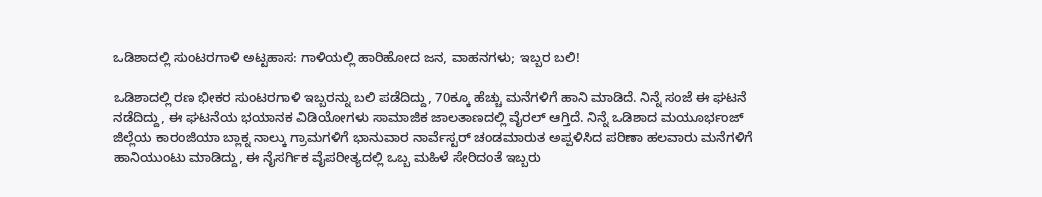ಒಡಿಶಾದಲ್ಲಿ ಸುಂಟರಗಾಳಿ ಅಟ್ಟಹಾಸ: ಗಾಳಿಯಲ್ಲಿ ಹಾರಿಹೋದ ಜನ, ವಾಹನಗಳು; ಇಬ್ಬರ ಬಲಿ!

ಒಡಿಶಾದಲ್ಲಿ ರಣ ಭೀಕರ ಸುಂಟರಗಾಳಿ ಇಬ್ಬರನ್ನು ಬಲಿ ಪಡೆದಿದ್ದು, 70ಕ್ಕೂ ಹೆಚ್ಚು ಮನೆಗಳಿಗೆ ಹಾನಿ ಮಾಡಿದೆ. ನಿನ್ನೆ ಸಂಜೆ ಈ ಘಟನೆ ನಡೆದಿದ್ದು, ಈ ಘಟನೆಯ ಭಯಾನಕ ವಿಡಿಯೋಗಳು ಸಾಮಾಜಿಕ ಜಾಲತಾಣದಲ್ಲಿ ವೈರಲ್ ಆಗ್ತಿದೆ. ನಿನ್ನೆ ಒಡಿಶಾದ ಮಯೂರ್ಭಂಜ್ ಜಿಲ್ಲೆಯ ಕಾರಂಜಿಯಾ ಬ್ಲಾಕ್ನ ನಾಲ್ಕು ಗ್ರಾಮಗಳಿಗೆ ಭಾನುವಾರ ನಾರ್ವೆಸ್ಟರ್ ಚಂಡಮಾರುತ ಅಪ್ಪಳಿಸಿದ ಪರಿಣಾ ಹಲವಾರು ಮನೆಗಳಿಗೆ ಹಾನಿಯುಂಟು ಮಾಡಿದ್ದು, ಈ ನೈಸರ್ಗಿಕ ವೈಪರೀತ್ಯದಲ್ಲಿ ಒಬ್ಬ ಮಹಿಳೆ ಸೇರಿದಂತೆ ಇಬ್ಬರು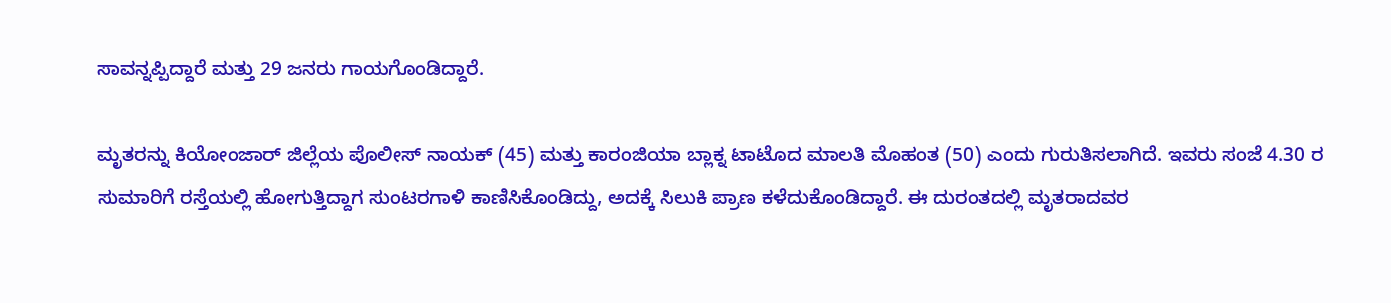ಸಾವನ್ನಪ್ಪಿದ್ದಾರೆ ಮತ್ತು 29 ಜನರು ಗಾಯಗೊಂಡಿದ್ದಾರೆ.

ಮೃತರನ್ನು ಕಿಯೋಂಜಾರ್ ಜಿಲ್ಲೆಯ ಪೊಲೀಸ್ ನಾಯಕ್ (45) ಮತ್ತು ಕಾರಂಜಿಯಾ ಬ್ಲಾಕ್ನ ಟಾಟೊದ ಮಾಲತಿ ಮೊಹಂತ (50) ಎಂದು ಗುರುತಿಸಲಾಗಿದೆ. ಇವರು ಸಂಜೆ 4.30 ರ ಸುಮಾರಿಗೆ ರಸ್ತೆಯಲ್ಲಿ ಹೋಗುತ್ತಿದ್ದಾಗ ಸುಂಟರಗಾಳಿ ಕಾಣಿಸಿಕೊಂಡಿದ್ದು, ಅದಕ್ಕೆ ಸಿಲುಕಿ ಪ್ರಾಣ ಕಳೆದುಕೊಂಡಿದ್ದಾರೆ. ಈ ದುರಂತದಲ್ಲಿ ಮೃತರಾದವರ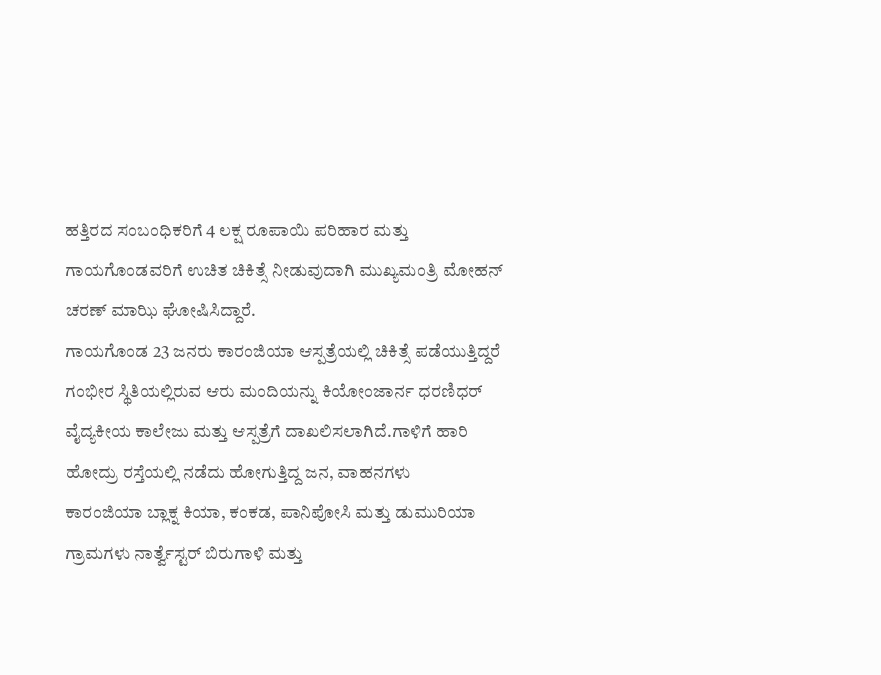ಹತ್ತಿರದ ಸಂಬಂಧಿಕರಿಗೆ 4 ಲಕ್ಷ ರೂಪಾಯಿ ಪರಿಹಾರ ಮತ್ತು ಗಾಯಗೊಂಡವರಿಗೆ ಉಚಿತ ಚಿಕಿತ್ಸೆ ನೀಡುವುದಾಗಿ ಮುಖ್ಯಮಂತ್ರಿ ಮೋಹನ್ ಚರಣ್ ಮಾಝಿ ಘೋಷಿಸಿದ್ದಾರೆ.
ಗಾಯಗೊಂಡ 23 ಜನರು ಕಾರಂಜಿಯಾ ಆಸ್ಪತ್ರೆಯಲ್ಲಿ ಚಿಕಿತ್ಸೆ ಪಡೆಯುತ್ತಿದ್ದರೆ ಗಂಭೀರ ಸ್ಥಿತಿಯಲ್ಲಿರುವ ಆರು ಮಂದಿಯನ್ನು ಕಿಯೋಂಜಾರ್ನ ಧರಣಿಧರ್ ವೈದ್ಯಕೀಯ ಕಾಲೇಜು ಮತ್ತು ಆಸ್ಪತ್ರೆಗೆ ದಾಖಲಿಸಲಾಗಿದೆ.ಗಾಳಿಗೆ ಹಾರಿ ಹೋದ್ರು ರಸ್ತೆಯಲ್ಲಿ ನಡೆದು ಹೋಗುತ್ತಿದ್ದ ಜನ, ವಾಹನಗಳು
ಕಾರಂಜಿಯಾ ಬ್ಲಾಕ್ನ ಕಿಯಾ, ಕಂಕಡ, ಪಾನಿಪೋಸಿ ಮತ್ತು ಡುಮುರಿಯಾ ಗ್ರಾಮಗಳು ನಾರ್ತ್ವೆಸ್ಟರ್ ಬಿರುಗಾಳಿ ಮತ್ತು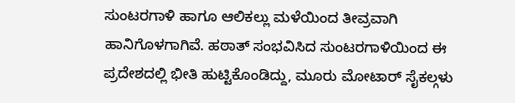ಸುಂಟರಗಾಳಿ ಹಾಗೂ ಆಲಿಕಲ್ಲು ಮಳೆಯಿಂದ ತೀವ್ರವಾಗಿ ಹಾನಿಗೊಳಗಾಗಿವೆ. ಹಠಾತ್ ಸಂಭವಿಸಿದ ಸುಂಟರಗಾಳಿಯಿಂದ ಈ ಪ್ರದೇಶದಲ್ಲಿ ಭೀತಿ ಹುಟ್ಟಿಕೊಂಡಿದ್ದು, ಮೂರು ಮೋಟಾರ್ ಸೈಕಲ್ಗಳು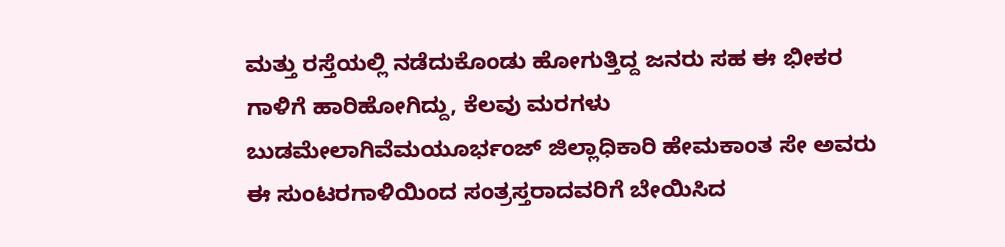ಮತ್ತು ರಸ್ತೆಯಲ್ಲಿ ನಡೆದುಕೊಂಡು ಹೋಗುತ್ತಿದ್ದ ಜನರು ಸಹ ಈ ಭೀಕರ ಗಾಳಿಗೆ ಹಾರಿಹೋಗಿದ್ದು, ಕೆಲವು ಮರಗಳು ಬುಡಮೇಲಾಗಿವೆಮಯೂರ್ಭಂಜ್ ಜಿಲ್ಲಾಧಿಕಾರಿ ಹೇಮಕಾಂತ ಸೇ ಅವರು ಈ ಸುಂಟರಗಾಳಿಯಿಂದ ಸಂತ್ರಸ್ತರಾದವರಿಗೆ ಬೇಯಿಸಿದ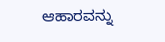ಆಹಾರವನ್ನು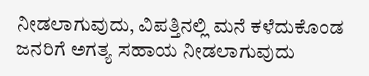ನೀಡಲಾಗುವುದು, ವಿಪತ್ತಿನಲ್ಲಿ ಮನೆ ಕಳೆದುಕೊಂಡ ಜನರಿಗೆ ಅಗತ್ಯ ಸಹಾಯ ನೀಡಲಾಗುವುದು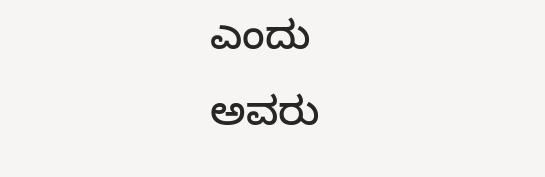ಎಂದು ಅವರು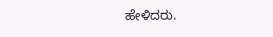ಹೇಳಿದರು.